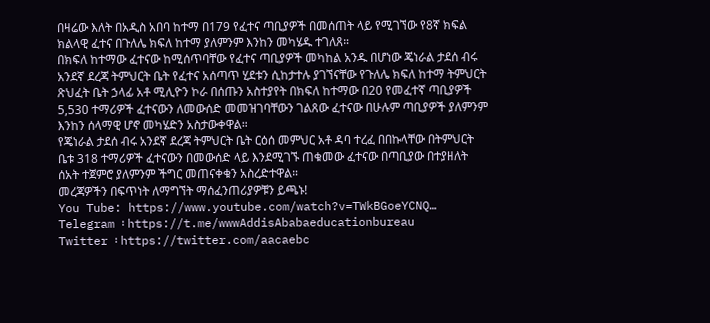በዛሬው እለት በአዲስ አበባ ከተማ በ179 የፈተና ጣቢያዎች በመሰጠት ላይ የሚገኘው የ8ኛ ክፍል ክልላዊ ፈተና በጉለሌ ክፍለ ከተማ ያለምንም እንከን መካሄዱ ተገለጸ።
በክፍለ ከተማው ፈተናው ከሚሰጥባቸው የፈተና ጣቢያዎች መካከል አንዱ በሆነው ጄነራል ታደሰ ብሩ አንደኛ ደረጃ ትምህርት ቤት የፈተና አሰጣጥ ሂደቱን ሲከታተሉ ያገኘናቸው የጉለሌ ክፍለ ከተማ ትምህርት ጽህፈት ቤት ኃላፊ አቶ ሚሊዮን ኮራ በሰጡን አስተያየት በክፍለ ከተማው በ20 የመፈተኛ ጣቢያዎች 5,530 ተማሪዎች ፈተናውን ለመውሰድ መመዝገባቸውን ገልጸው ፈተናው በሁሉም ጣቢያዎች ያለምንም እንከን ሰላማዊ ሆኖ መካሄድን አስታውቀዋል።
የጄነራል ታደሰ ብሩ አንደኛ ደረጃ ትምህርት ቤት ርዕሰ መምህር አቶ ዳባ ተረፈ በበኩላቸው በትምህርት ቤቱ 318 ተማሪዎች ፈተናውን በመውሰድ ላይ እንደሚገኙ ጠቁመው ፈተናው በጣቢያው በተያዘለት ሰአት ተጀምሮ ያለምንም ችግር መጠናቀቁን አስረድተዋል።
መረጃዎችን በፍጥነት ለማግኘት ማሰፈንጠሪያዎቹን ይጫኑ!
You Tube: https://www.youtube.com/watch?v=TWkBGoeYCNQ…
Telegram ፡ https://t.me/wwwAddisAbabaeducationbureau
Twitter ፡ https://twitter.com/aacaebc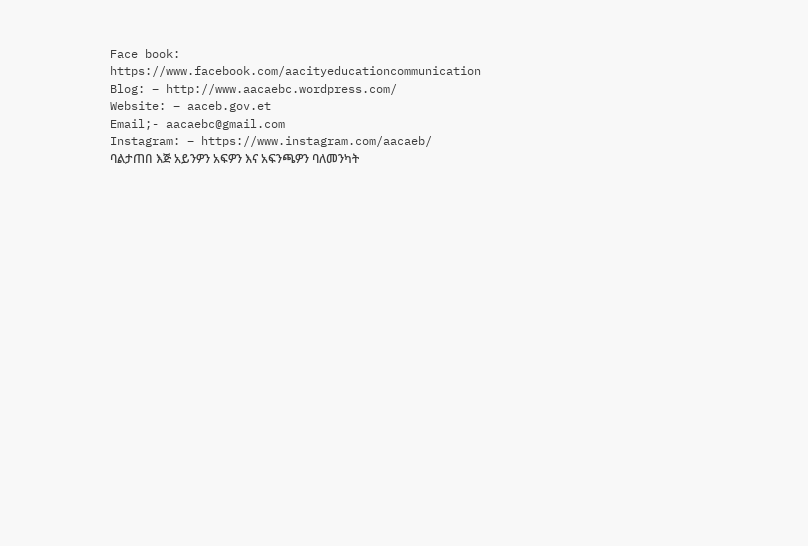Face book: https://www.facebook.com/aacityeducationcommunication
Blog: – http://www.aacaebc.wordpress.com/
Website: – aaceb.gov.et
Email;- aacaebc@gmail.com
Instagram: – https://www.instagram.com/aacaeb/
ባልታጠበ እጅ አይንዎን አፍዎን እና አፍንጫዎን ባለመንካት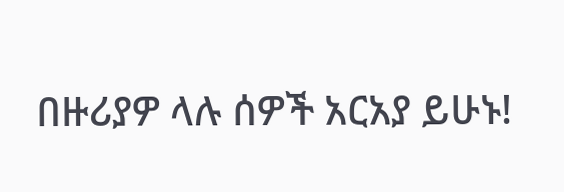በዙሪያዎ ላሉ ሰዎች አርአያ ይሁኑ!